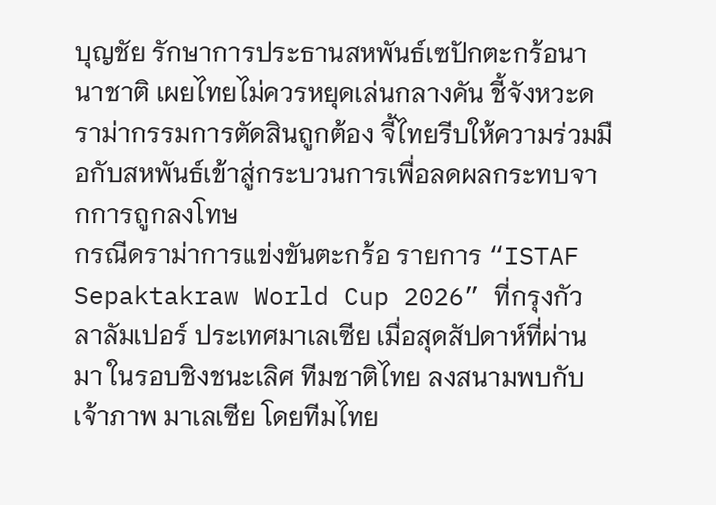บุญชัย รักษาการประธานสหพันธ์เซปักตะกร้อนานาชาติ เผยไทยไม่ควรหยุดเล่นกลางคัน ชี้จังหวะดราม่ากรรมการตัดสินถูกต้อง จี้ไทยรีบให้ความร่วมมือกับสหพันธ์เข้าสู่กระบวนการเพื่อลดผลกระทบจากการถูกลงโทษ
กรณีดราม่าการแข่งขันตะกร้อ รายการ “ISTAF Sepaktakraw World Cup 2026” ที่กรุงกัวลาลัมเปอร์ ประเทศมาเลเซีย เมื่อสุดสัปดาห์ที่ผ่านมา ในรอบชิงชนะเลิศ ทีมชาติไทย ลงสนามพบกับเจ้าภาพ มาเลเซีย โดยทีมไทย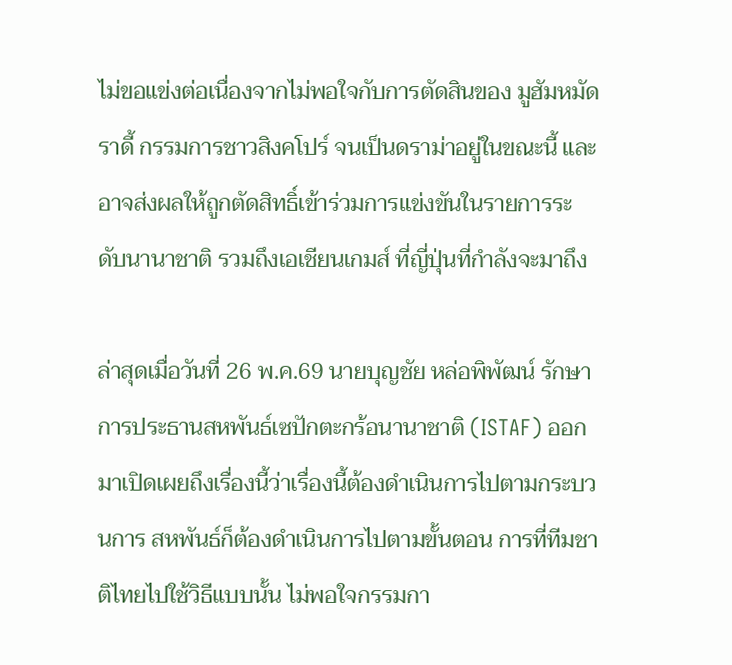ไม่ขอแข่งต่อเนื่องจากไม่พอใจกับการตัดสินของ มูฮัมหมัด ราดี้ กรรมการชาวสิงคโปร์ จนเป็นดราม่าอยู่ในขณะนี้ และอาจส่งผลให้ถูกตัดสิทธิ์เข้าร่วมการแข่งขันในรายการระดับนานาชาติ รวมถึงเอเชียนเกมส์ ที่ญี่ปุ่นที่กำลังจะมาถึง

ล่าสุดเมื่อวันที่ 26 พ.ค.69 นายบุญชัย หล่อพิพัฒน์ รักษาการประธานสหพันธ์เซปักตะกร้อนานาชาติ (ISTAF) ออกมาเปิดเผยถึงเรื่องนี้ว่าเรื่องนี้ต้องดำเนินการไปตามกระบวนการ สหพันธ์ก็ต้องดำเนินการไปตามขั้นตอน การที่ทีมชาติไทยไปใช้วิธีแบบนั้น ไม่พอใจกรรมกา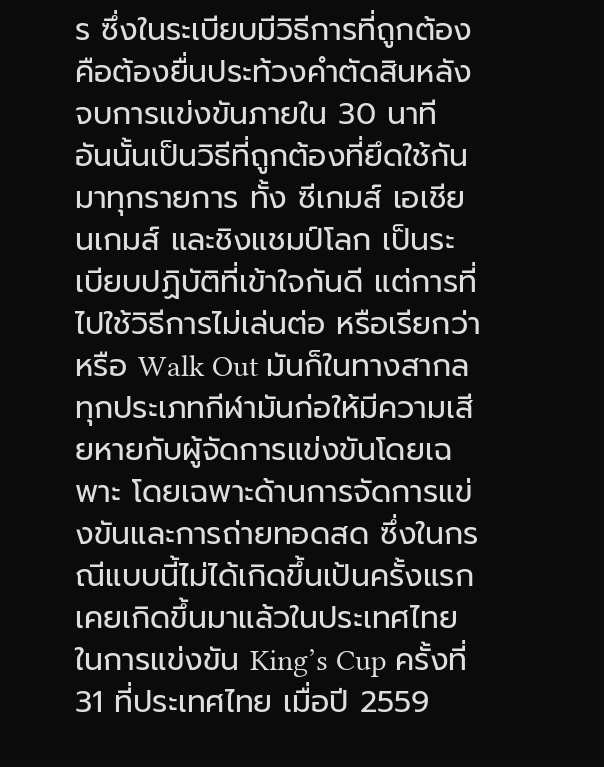ร ซึ่งในระเบียบมีวิธีการที่ถูกต้องคือต้องยื่นประท้วงคำตัดสินหลังจบการแข่งขันภายใน 30 นาที อันนั้นเป็นวิธีที่ถูกต้องที่ยึดใช้กันมาทุกรายการ ทั้ง ซีเกมส์ เอเชียนเกมส์ และชิงแชมป์โลก เป็นระเบียบปฏิบัติที่เข้าใจกันดี แต่การที่ไปใช้วิธีการไม่เล่นต่อ หรือเรียกว่า หรือ Walk Out มันก็ในทางสากลทุกประเภทกีฬามันก่อให้มีความเสียหายกับผู้จัดการแข่งขันโดยเฉพาะ โดยเฉพาะด้านการจัดการแข่งขันและการถ่ายทอดสด ซึ่งในกรณีแบบนี้ไม่ได้เกิดขึ้นเป้นครั้งแรก เคยเกิดขึ้นมาแล้วในประเทศไทย ในการแข่งขัน King’s Cup ครั้งที่ 31 ที่ประเทศไทย เมื่อปี 2559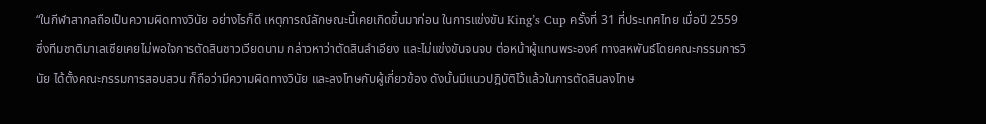“ในกีฬาสากลถือเป็นความผิดทางวินัย อย่างไรก็ดี เหตุการณ์ลักษณะนี้เคยเกิดขึ้นมาก่อน ในการแข่งขัน King’s Cup ครั้งที่ 31 ที่ประเทศไทย เมื่อปี 2559 ซึ่งทีมชาติมาเลเซียเคยไม่พอใจการตัดสินชาวเวียดนาม กล่าวหาว่าตัดสินลำเอียง และไม่แข่งขันจนจบ ต่อหน้าผู้แทนพระองค์ ทางสหพันธ์โดยคณะกรรมการวินัย ได้ตั้งคณะกรรมการสอบสวน ก็ถือว่ามีความผิดทางวินัย และลงโทษกับผู้เกี่ยวข้อง ดังนั้นมีแนวปฎิบัติไว้แล้วในการตัดสินลงโทษ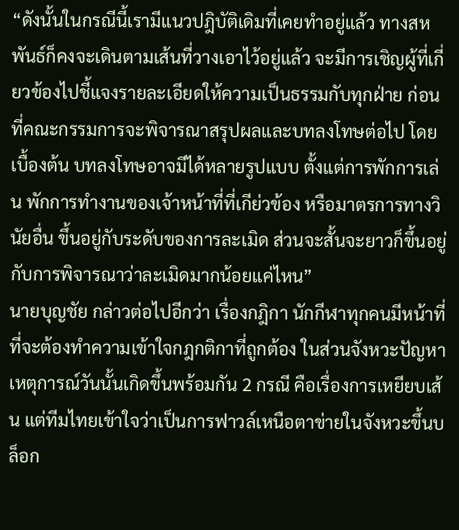“ดังนั้นในกรณีนี้เรามีแนวปฎิบัติเดิมที่เคยทำอยู่แล้ว ทางสหพันธ์ก็คงจะเดินตามเส้นที่วางเอาไว้อยู่แล้ว จะมีการเชิญผู้ที่เกี่ยวข้องไปชี้แจงรายละเอียดให้ความเป็นธรรมกับทุกฝ่าย ก่อนที่คณะกรรมการจะพิจารณาสรุปผลและบทลงโทษต่อไป โดยเบื้องต้น บทลงโทษอาจมีได้หลายรูปแบบ ตั้งแต่การพักการเล่น พักการทำงานของเจ้าหน้าที่ที่เกีย่วข้อง หรือมาตรการทางวินัยอื่น ขึ้นอยู่กับระดับของการละเมิด ส่วนจะสั้นจะยาวก็ขึ้นอยู่กับการพิจารณาว่าละเมิดมากน้อยแค่ไหน”
นายบุญชัย กล่าวต่อไปอีกว่า เรื่องกฎิกา นักกีฬาทุกคนมีหน้าที่ที่จะต้องทำความเข้าใจกฎกติกาที่ถูกต้อง ในส่วนจังหวะปัญหาเหตุการณ์วันนั้นเกิดขึ้นพร้อมกัน 2 กรณี คือเรื่องการเหยียบเส้น แต่ทีมไทยเข้าใจว่าเป็นการฟาวล์เหนือตาข่ายในจังหวะขึ้นบล็อก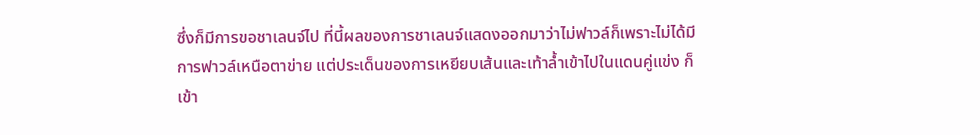ซึ่งก็มีการขอชาเลนจ์ไป ที่นี้ผลของการชาเลนจ์แสดงออกมาว่าไม่ฟาวล์ก็เพราะไม่ได้มีการฟาวล์เหนือตาข่าย แต่ประเด็นของการเหยียบเส้นและเท้าล้ำเข้าไปในแดนคู่แข่ง ก็เข้า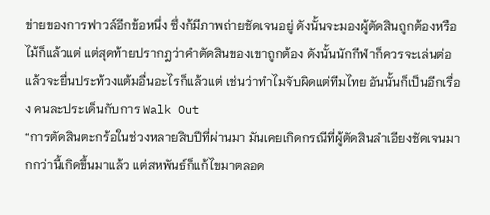ข่ายของการฟาวล์อีกข้อหนึ่ง ซึ่งก้มีภาพถ่ายชัดเจนอยู่ ดังนั้นจะมองผู้ตัดสินถูกต้องหรือไม้ก็แล้วแต่ แต่สุดท้ายปรากฎว่าคำตัดสินของเขาถูกต้อง ดังนั้นนักกีฬาก็ควรจะเล่นต่อ แล้วจะยื่นประท้วงแต้มอื่นอะไรก็แล้วแต่ เช่นว่าทำไมจับผิดแต่ทีมไทย อันนั้นก็เป็นอีกเรื่อง คนละประเด็นกับการ Walk Out
“การตัดสินตะกร้อในช่วงหลายสิบปีที่ผ่านมา มันเคยเกิดกรณีที่ผู้ตัดสินลำเอียงชัดเจนมากกว่านี้เกิดขึ้นมาแล้ว แต่สหพันธ์ก็แก้ไขมาตลอด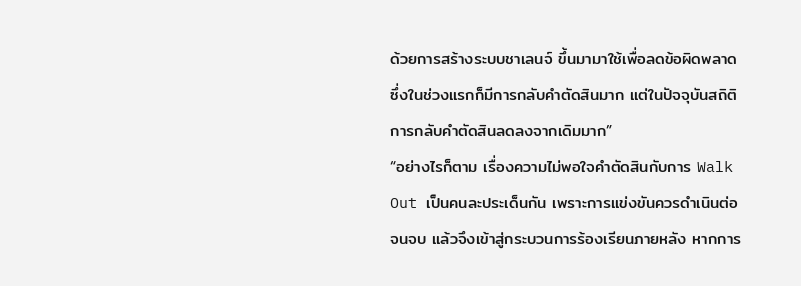ด้วยการสร้างระบบชาเลนจ์ ขึ้นมามาใช้เพื่อลดข้อผิดพลาด ซึ่งในช่วงแรกก็มีการกลับคำตัดสินมาก แต่ในปัจจุบันสถิติการกลับคำตัดสินลดลงจากเดิมมาก”
“อย่างไรก็ตาม เรื่องความไม่พอใจคำตัดสินกับการ Walk Out เป็นคนละประเด็นกัน เพราะการแข่งขันควรดำเนินต่อจนจบ แล้วจึงเข้าสู่กระบวนการร้องเรียนภายหลัง หากการ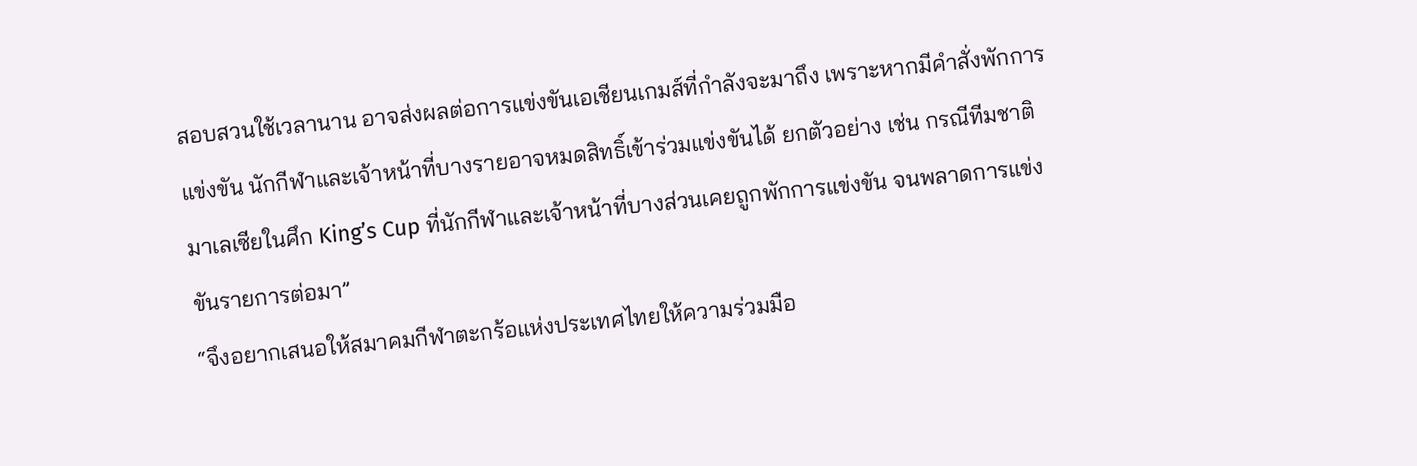สอบสวนใช้เวลานาน อาจส่งผลต่อการแข่งขันเอเชียนเกมส์ที่กำลังจะมาถึง เพราะหากมีคำสั่งพักการแข่งขัน นักกีฬาและเจ้าหน้าที่บางรายอาจหมดสิทธิ์เข้าร่วมแข่งขันได้ ยกตัวอย่าง เช่น กรณีทีมชาติมาเลเซียในศึก King’s Cup ที่นักกีฬาและเจ้าหน้าที่บางส่วนเคยถูกพักการแข่งขัน จนพลาดการแข่งขันรายการต่อมา”
“จึงอยากเสนอให้สมาคมกีฬาตะกร้อแห่งประเทศไทยให้ความร่วมมือ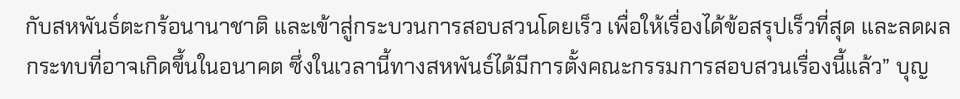กับสหพันธ์ตะกร้อนานาชาติ และเข้าสู่กระบวนการสอบสวนโดยเร็ว เพื่อให้เรื่องได้ข้อสรุปเร็วที่สุด และลดผลกระทบที่อาจเกิดขึ้นในอนาคต ซึ่งในเวลานี้ทางสหพันธ์ได้มีการตั้งคณะกรรมการสอบสวนเรื่องนี้แล้ว” บุญ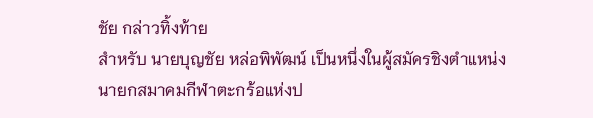ชัย กล่าวทิ้งท้าย
สำหรับ นายบุญชัย หล่อพิพัฒน์ เป็นหนึ่งในผู้สมัครชิงตำแหน่งนายกสมาคมกีฬาตะกร้อแห่งป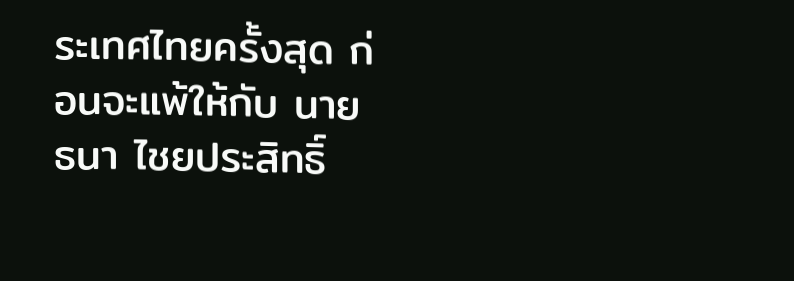ระเทศไทยครั้งสุด ก่อนจะแพ้ให้กับ นายธนา ไชยประสิทธิ์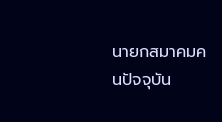นายกสมาคมคนปัจจุบัน